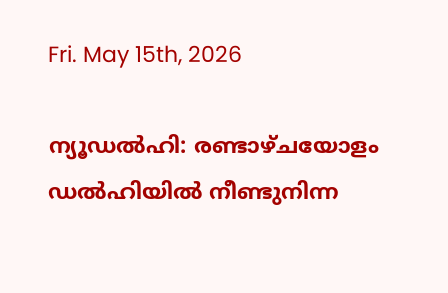Fri. May 15th, 2026

ന്യൂഡല്‍ഹി: രണ്ടാഴ്ചയോളം ഡൽഹിയിൽ നീണ്ടുനിന്ന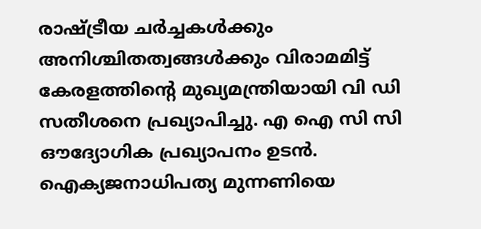രാഷ്ട്രീയ ചർച്ചകൾക്കും അനിശ്ചിതത്വങ്ങൾക്കും വിരാമമിട്ട് കേരളത്തിന്റെ മുഖ്യമന്ത്രിയായി വി ഡി സതീശനെ പ്രഖ്യാപിച്ചു. എ ഐ സി സി ഔദ്യോഗിക പ്രഖ്യാപനം ഉടന്‍. ഐക്യജനാധിപത്യ മുന്നണിയെ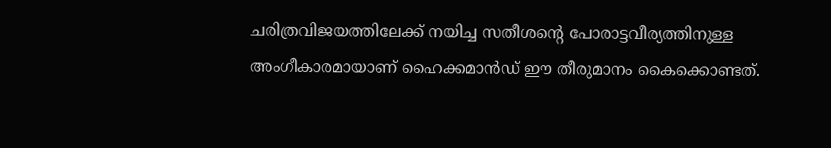ചരിത്രവിജയത്തിലേക്ക് നയിച്ച സതീശന്റെ പോരാട്ടവീര്യത്തിനുള്ള അംഗീകാരമായാണ് ഹൈക്കമാൻഡ് ഈ തീരുമാനം കൈക്കൊണ്ടത്.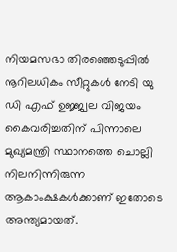നിയമസഭാ തിരഞ്ഞെടുപ്പിൽ നൂറിലധികം സീറ്റുകൾ നേടി യു ഡി എഫ് ഉജ്ജ്വല വിജയം കൈവരിച്ചതിന് പിന്നാലെ മുഖ്യമന്ത്രി സ്ഥാനത്തെ ചൊല്ലി നിലനിന്നിരുന്ന ആകാംക്ഷകൾക്കാണ് ഇതോടെ അന്ത്യമായത്.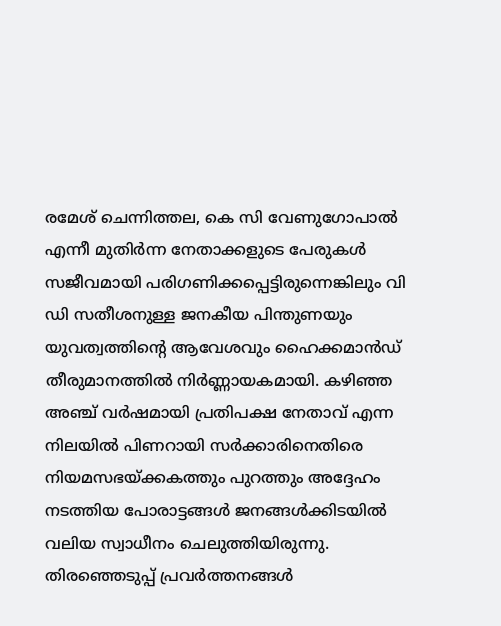രമേശ് ചെന്നിത്തല, കെ സി വേണുഗോപാൽ എന്നീ മുതിർന്ന നേതാക്കളുടെ പേരുകൾ സജീവമായി പരിഗണിക്കപ്പെട്ടിരുന്നെങ്കിലും വി ഡി സതീശനുള്ള ജനകീയ പിന്തുണയും യുവത്വത്തിന്റെ ആവേശവും ഹൈക്കമാൻഡ് തീരുമാനത്തിൽ നിർണ്ണായകമായി. കഴിഞ്ഞ അഞ്ച് വർഷമായി പ്രതിപക്ഷ നേതാവ് എന്ന നിലയിൽ പിണറായി സർക്കാരിനെതിരെ നിയമസഭയ്ക്കകത്തും പുറത്തും അദ്ദേഹം നടത്തിയ പോരാട്ടങ്ങൾ ജനങ്ങൾക്കിടയിൽ വലിയ സ്വാധീനം ചെലുത്തിയിരുന്നു. തിരഞ്ഞെടുപ്പ് പ്രവർത്തനങ്ങൾ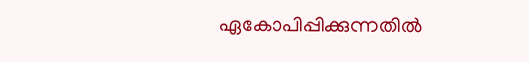ഏകോപിപ്പിക്കുന്നതിൽ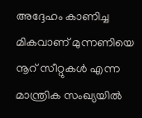അദ്ദേഹം കാണിച്ച മികവാണ് മുന്നണിയെ നൂറ് സീറ്റുകൾ എന്ന മാന്ത്രിക സംഖ്യയിൽ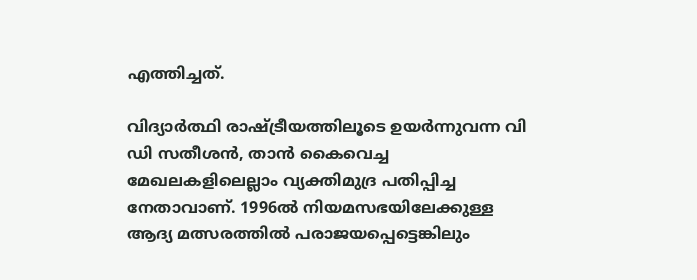എത്തിച്ചത്.

വിദ്യാര്‍ത്ഥി രാഷ്ട്രീയത്തിലൂടെ ഉയര്‍ന്നുവന്ന വി ഡി സതീശന്‍, താന്‍ കൈവെച്ച മേഖലകളിലെല്ലാം വ്യക്തിമുദ്ര പതിപ്പിച്ച നേതാവാണ്. 1996ല്‍ നിയമസഭയിലേക്കുള്ള ആദ്യ മത്സരത്തില്‍ പരാജയപ്പെട്ടെങ്കിലും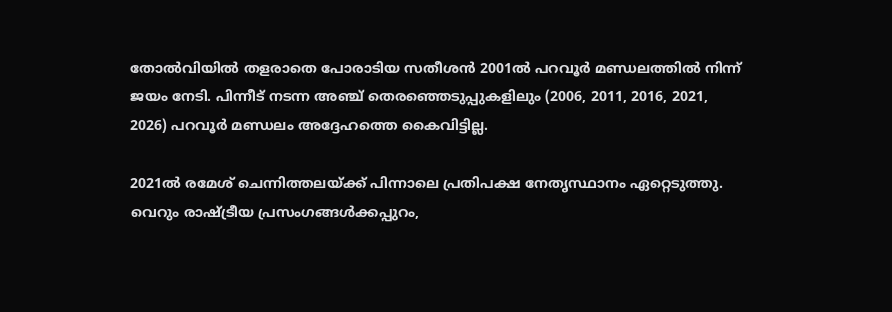തോല്‍വിയില്‍ തളരാതെ പോരാടിയ സതീശന്‍ 2001ല്‍ പറവൂര്‍ മണ്ഡലത്തില്‍ നിന്ന് ജയം നേടി. പിന്നീട് നടന്ന അഞ്ച് തെരഞ്ഞെടുപ്പുകളിലും (2006, 2011, 2016, 2021, 2026) പറവൂര്‍ മണ്ഡലം അദ്ദേഹത്തെ കൈവിട്ടില്ല.

2021ല്‍ രമേശ് ചെന്നിത്തലയ്ക്ക് പിന്നാലെ പ്രതിപക്ഷ നേതൃസ്ഥാനം ഏറ്റെടുത്തു. വെറും രാഷ്ട്രീയ പ്രസംഗങ്ങള്‍ക്കപ്പുറം,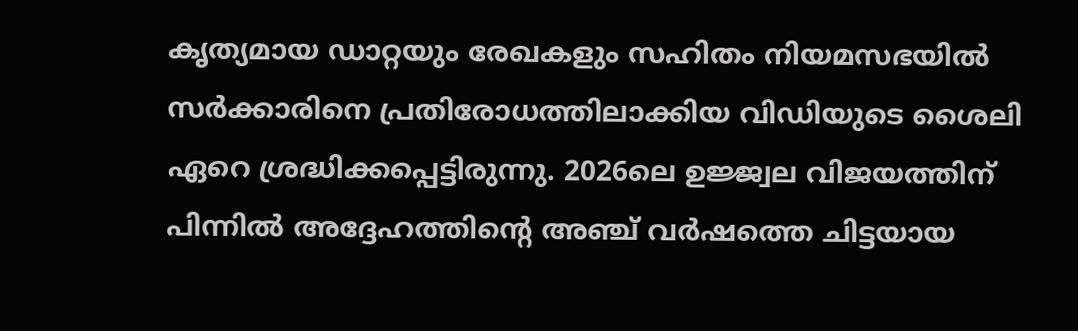കൃത്യമായ ഡാറ്റയും രേഖകളും സഹിതം നിയമസഭയില്‍ സര്‍ക്കാരിനെ പ്രതിരോധത്തിലാക്കിയ വിഡിയുടെ ശൈലി ഏറെ ശ്രദ്ധിക്കപ്പെട്ടിരുന്നു. 2026ലെ ഉജ്ജ്വല വിജയത്തിന് പിന്നില്‍ അദ്ദേഹത്തിന്റെ അഞ്ച് വര്‍ഷത്തെ ചിട്ടയായ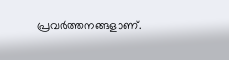പ്രവര്‍ത്തനങ്ങളാണ്.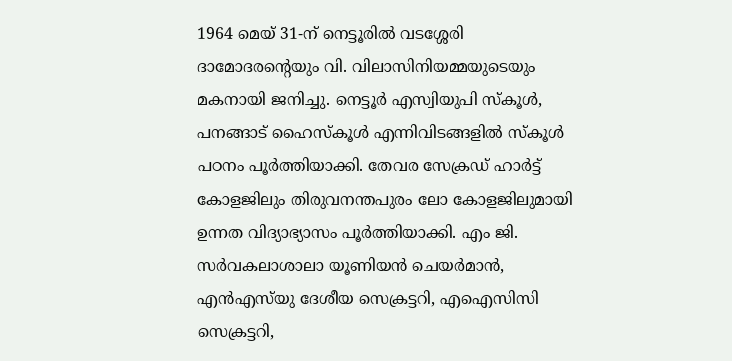1964 മെയ് 31-ന് നെട്ടൂരില്‍ വടശ്ശേരി ദാമോദരന്റെയും വി. വിലാസിനിയമ്മയുടെയും മകനായി ജനിച്ചു. നെട്ടൂര്‍ എസ്വിയുപി സ്‌കൂള്‍, പനങ്ങാട് ഹൈസ്‌കൂള്‍ എന്നിവിടങ്ങളില്‍ സ്‌കൂള്‍ പഠനം പൂര്‍ത്തിയാക്കി. തേവര സേക്രഡ് ഹാര്‍ട്ട് കോളജിലും തിരുവനന്തപുരം ലോ കോളജിലുമായി ഉന്നത വിദ്യാഭ്യാസം പൂര്‍ത്തിയാക്കി. എം ജി. സര്‍വകലാശാലാ യൂണിയന്‍ ചെയര്‍മാന്‍, എന്‍എസ്‌യു ദേശീയ സെക്രട്ടറി, എഐസിസി സെക്രട്ടറി,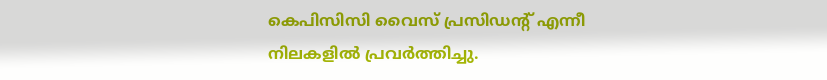കെപിസിസി വൈസ് പ്രസിഡന്റ് എന്നീ നിലകളില്‍ പ്രവര്‍ത്തിച്ചു.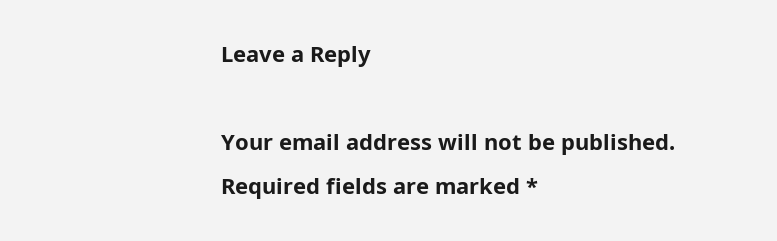Leave a Reply

Your email address will not be published. Required fields are marked *